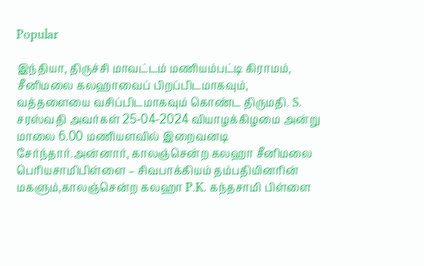Popular

இந்தியா, திருச்சி மாவட்டம் மணியம்பட்டி கிராமம், சீனிமலை கலஹாவைப் பிறப்பிடமாகவும், வத்தளையை வசிப்பிடமாகவும் கொண்ட திருமதி. S. சரஸ்வதி அவர்கள் 25-04-2024 வியாழக்கிழமை அன்று மாலை 6.00 மணியளவில் இறைவனடி சேர்ந்தார்.அன்னார், காலஞ்சென்ற கலஹா சீனிமலை பெரியசாமிபிள்ளை – சிவபாக்கியம் தம்பதியினரின் மகளும்,காலஞ்சென்ற கலஹா P.K. கந்தசாமி பிள்ளை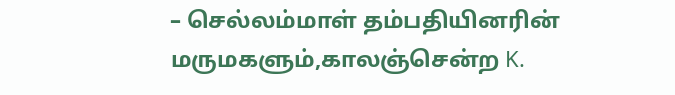– செல்லம்மாள் தம்பதியினரின் மருமகளும்,காலஞ்சென்ற K.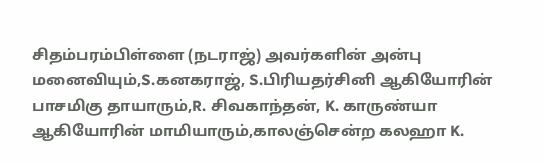சிதம்பரம்பிள்ளை (நடராஜ்) அவர்களின் அன்பு மனைவியும்,S.கனகராஜ், S.பிரியதர்சினி ஆகியோரின் பாசமிகு தாயாரும்,R. சிவகாந்தன், K. காருண்யா ஆகியோரின் மாமியாரும்,காலஞ்சென்ற கலஹா K.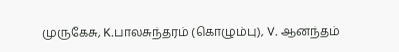முருகேசு, K.பாலசுந்தரம் (கொழும்பு), V. ஆனந்தம்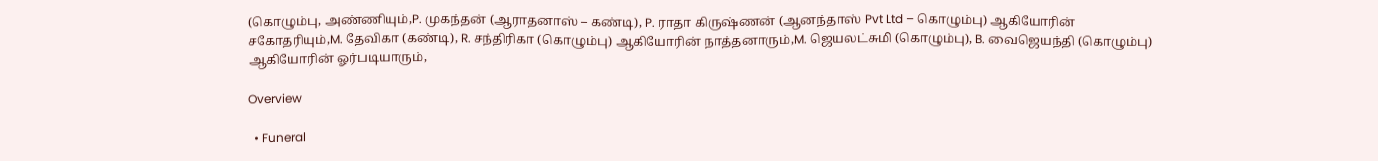(கொழும்பு, அண்ணியும்,P. முகந்தன் (ஆராதனாஸ் – கண்டி), P. ராதா கிருஷ்ணன் (ஆனந்தாஸ் Pvt Ltd – கொழும்பு) ஆகியோரின் சகோதரியும்,M. தேவிகா (கண்டி), R. சந்திரிகா (கொழும்பு) ஆகியோரின் நாத்தனாரும்,M. ஜெயலட்சுமி (கொழும்பு), B. வைஜெயந்தி (கொழும்பு) ஆகியோரின் ஓர்படியாரும்,

Overview

  • Funeral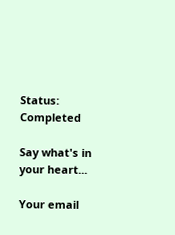Status: Completed

Say what's in your heart...

Your email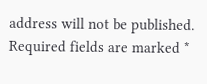address will not be published. Required fields are marked *